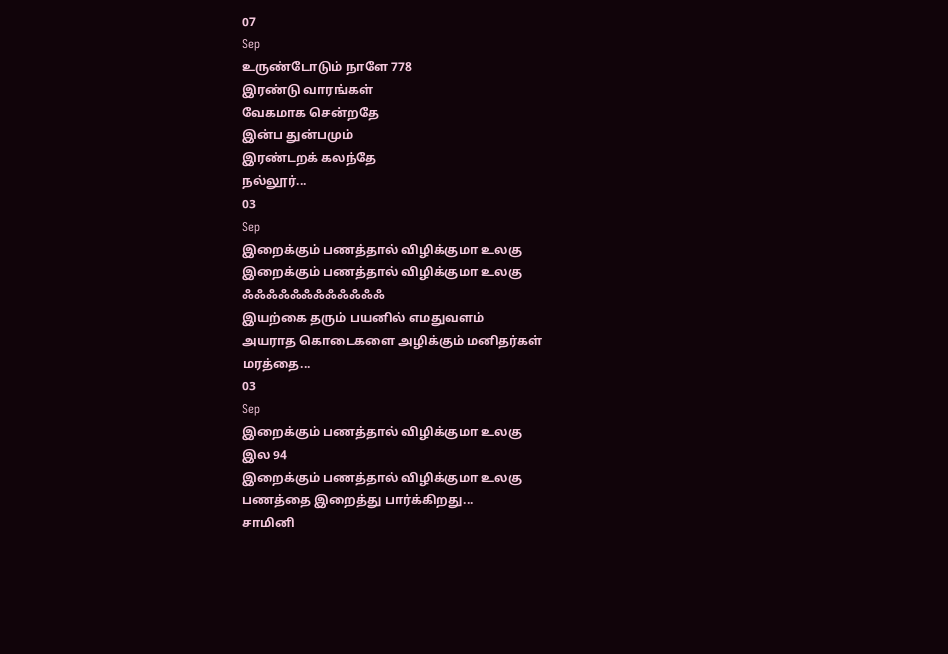07
Sep
உருண்டோடும் நாளே 778
இரண்டு வாரங்கள்
வேகமாக சென்றதே
இன்ப துன்பமும்
இரண்டறக் கலந்தே
நல்லூர்...
03
Sep
இறைக்கும் பணத்தால் விழிக்குமா உலகு
இறைக்கும் பணத்தால் விழிக்குமா உலகு
ஃஃஃஃஃஃஃஃஃஃஃஃ
இயற்கை தரும் பயனில் எமதுவளம்
அயராத கொடைகளை அழிக்கும் மனிதர்கள்
மரத்தை...
03
Sep
இறைக்கும் பணத்தால் விழிக்குமா உலகு
இல 94
இறைக்கும் பணத்தால் விழிக்குமா உலகு
பணத்தை இறைத்து பார்க்கிறது...
சாமினி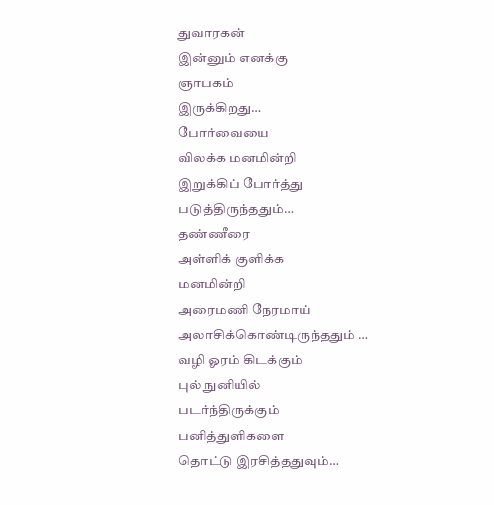துவாரகன்
இன்னும் எனக்கு
ஞாபகம்
இருக்கிறது…
போர்வையை
விலக்க மனமின்றி
இறுக்கிப் போர்த்து
படுத்திருந்ததும்…
தண்ணீரை
அள்ளிக் குளிக்க
மனமின்றி
அரைமணி நேரமாய்
அலாசிக்கொண்டிருந்ததும் …
வழி ஓரம் கிடக்கும்
புல் நுனியில்
படர்ந்திருக்கும்
பனித்துளிகளை
தொட்டு இரசித்ததுவும்…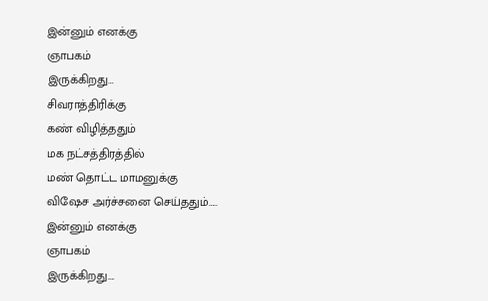இன்னும் எனக்கு
ஞாபகம்
இருக்கிறது…
சிவராத்திரிக்கு
கண் விழித்ததும்
மக நட்சத்திரத்தில்
மண் தொட்ட மாமனுக்கு
விஷேச அர்ச்சனை செய்ததும்…..
இன்னும் எனக்கு
ஞாபகம்
இருக்கிறது….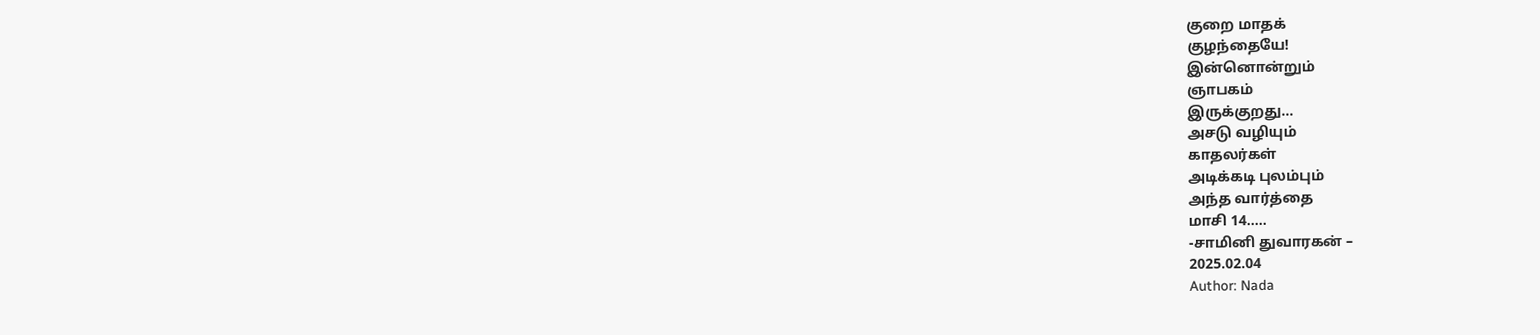குறை மாதக்
குழந்தையே!
இன்னொன்றும்
ஞாபகம்
இருக்குறது…
அசடு வழியும்
காதலர்கள்
அடிக்கடி புலம்பும்
அந்த வார்த்தை
மாசி 14…..
-சாமினி துவாரகன் –
2025.02.04
Author: Nada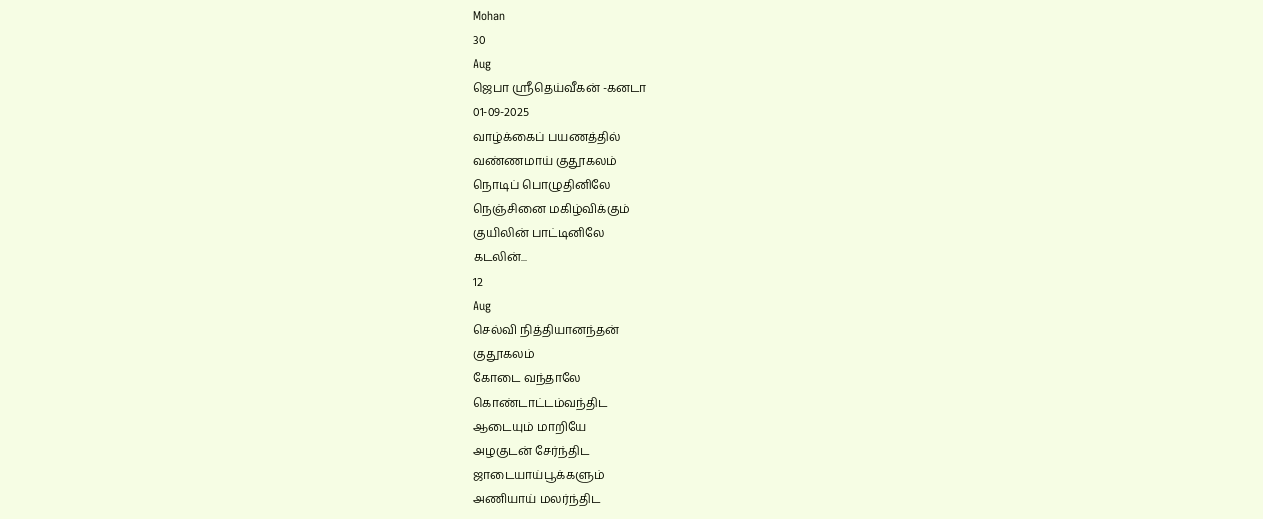Mohan
30
Aug
ஜெபா ஸ்ரீதெய்வீகன் -கனடா
01-09-2025
வாழ்க்கைப் பயணத்தில்
வண்ணமாய் குதூகலம்
நொடிப் பொழுதினிலே
நெஞ்சினை மகிழ்விக்கும்
குயிலின் பாட்டினிலே
கடலின்...
12
Aug
செல்வி நித்தியானந்தன்
குதூகலம்
கோடை வந்தாலே
கொண்டாட்டம்வந்திட
ஆடையும் மாறியே
அழகுடன் சேர்ந்திட
ஜாடையாய்பூக்களும்
அணியாய் மலர்ந்திட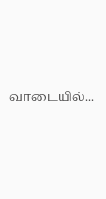வாடையில்...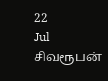22
Jul
சிவரூபன்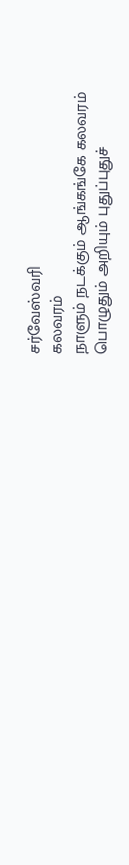சர்வேஸ்வரி
கலவரம்
நாளும் நடக்கும் ஆங்கங்கே கலவரம்
பொழுதும் அறியும் புதுப்புதுச்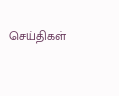செய்திகள்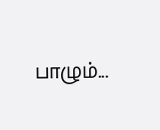பாழும்...